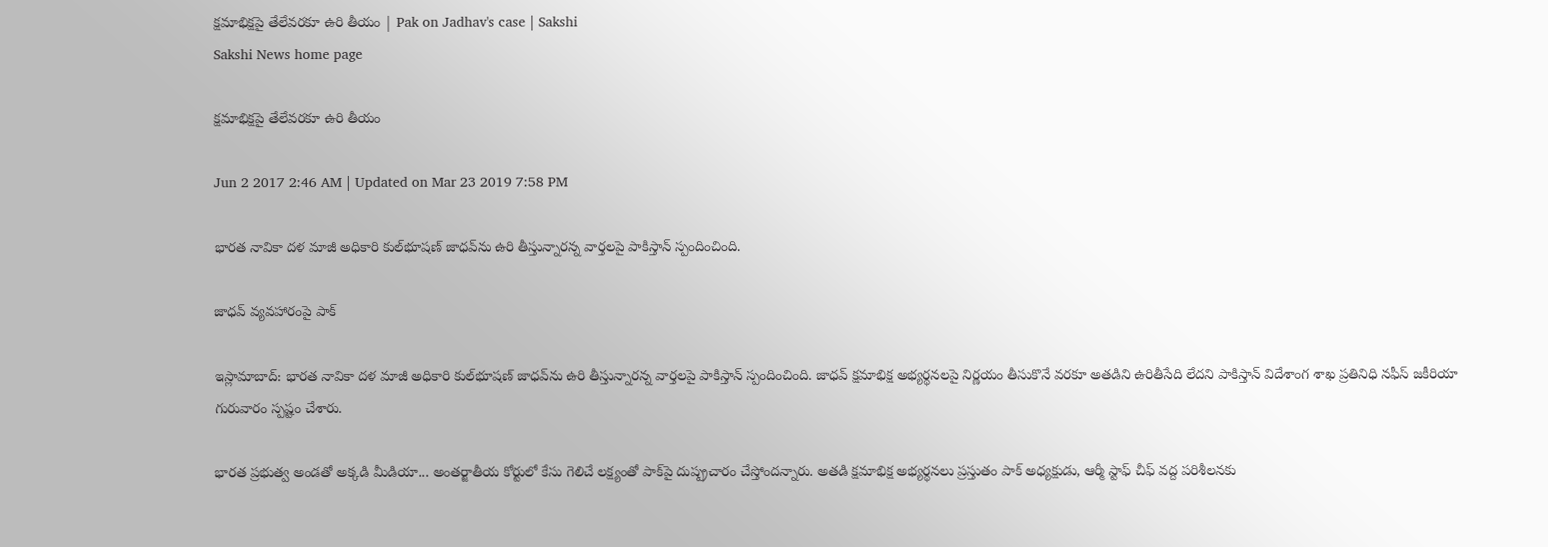క్షమాభిక్షపై తేలేవరకూ ఉరి తీయం | Pak on Jadhav's case | Sakshi
Sakshi News home page

క్షమాభిక్షపై తేలేవరకూ ఉరి తీయం

Jun 2 2017 2:46 AM | Updated on Mar 23 2019 7:58 PM

భారత నావికా దళ మాజీ అధికారి కుల్‌భూషణ్‌ జాధవ్‌ను ఉరి తీస్తున్నారన్న వార్తలపై పాకిస్తాన్‌ స్పందించింది.

జాధవ్‌ వ్యవహారంపై పాక్‌

ఇస్లామాబాద్‌: భారత నావికా దళ మాజీ అధికారి కుల్‌భూషణ్‌ జాధవ్‌ను ఉరి తీస్తున్నారన్న వార్తలపై పాకిస్తాన్‌ స్పందించింది. జాధవ్‌ క్షమాభిక్ష అభ్యర్థనలపై నిర్ణయం తీసుకొనే వరకూ అతడిని ఉరితీసేది లేదని పాకిస్తాన్‌ విదేశాంగ శాఖ ప్రతినిధి నఫీస్‌ జకీరియా గురువారం స్పష్టం చేశారు.

భారత ప్రభుత్వ అండతో అక్కడి మీడియా... అంతర్జాతీయ కోర్టులో కేసు గెలిచే లక్ష్యంతో పాక్‌పై దుష్ప్రచారం చేస్తోందన్నారు. అతడి క్షమాభిక్ష అభ్యర్థనలు ప్రస్తుతం పాక్‌ అధ్యక్షుడు, ఆర్మీ స్టాఫ్‌ చీఫ్‌ వద్ద పరిశీలనకు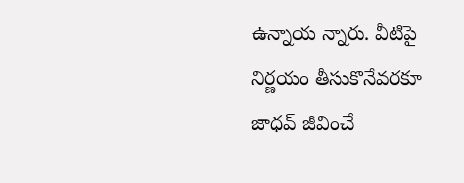ఉన్నాయ న్నారు. వీటిపై నిర్ణయం తీసుకొనేవరకూ జాధవ్‌ జీవించే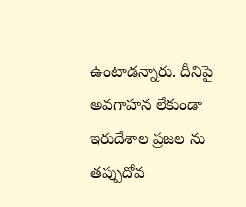ఉంటాడన్నారు. దీనిపై అవగాహన లేకుండా ఇరుదేశాల ప్రజల ను తప్పుదోవ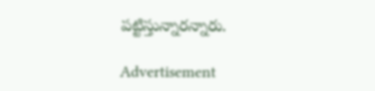పట్టిస్తున్నారన్నారు.

Advertisement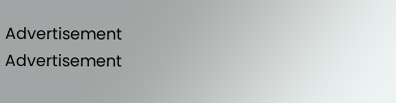Advertisement
Advertisement